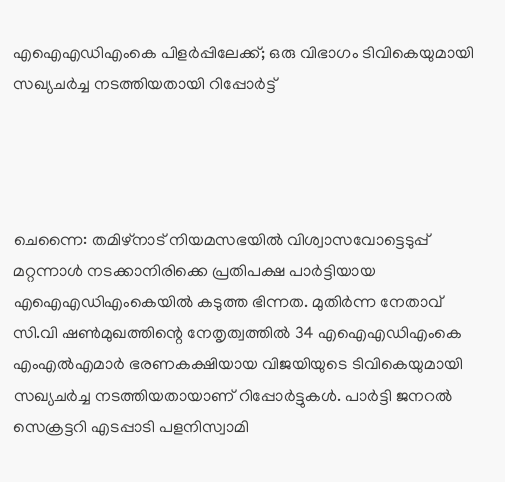എഐഎഡിഎംകെ പിളര്‍പ്പിലേക്ക്; ഒരു വിഭാഗം ടിവികെയുമായി സഖ്യചര്‍ച്ച നടത്തിയതായി റിപ്പോര്‍ട്ട്




ചെന്നൈ: തമിഴ്‌നാട് നിയമസഭയില്‍ വിശ്വാസവോട്ടെടുപ്പ് മറ്റന്നാള്‍ നടക്കാനിരിക്കെ പ്രതിപക്ഷ പാര്‍ട്ടിയായ എഐഎഡിഎംകെയില്‍ കടുത്ത ഭിന്നത. മുതിര്‍ന്ന നേതാവ് സി.വി ഷണ്‍മുഖത്തിന്റെ നേതൃത്വത്തില്‍ 34 എഐഎഡിഎംകെ എംഎല്‍എമാര്‍ ഭരണകക്ഷിയായ വിജയിയുടെ ടിവികെയുമായി സഖ്യചര്‍ച്ച നടത്തിയതായാണ് റിപ്പോര്‍ട്ടുകള്‍. പാര്‍ട്ടി ജനറല്‍ സെക്രട്ടറി എടപ്പാടി പളനിസ്വാമി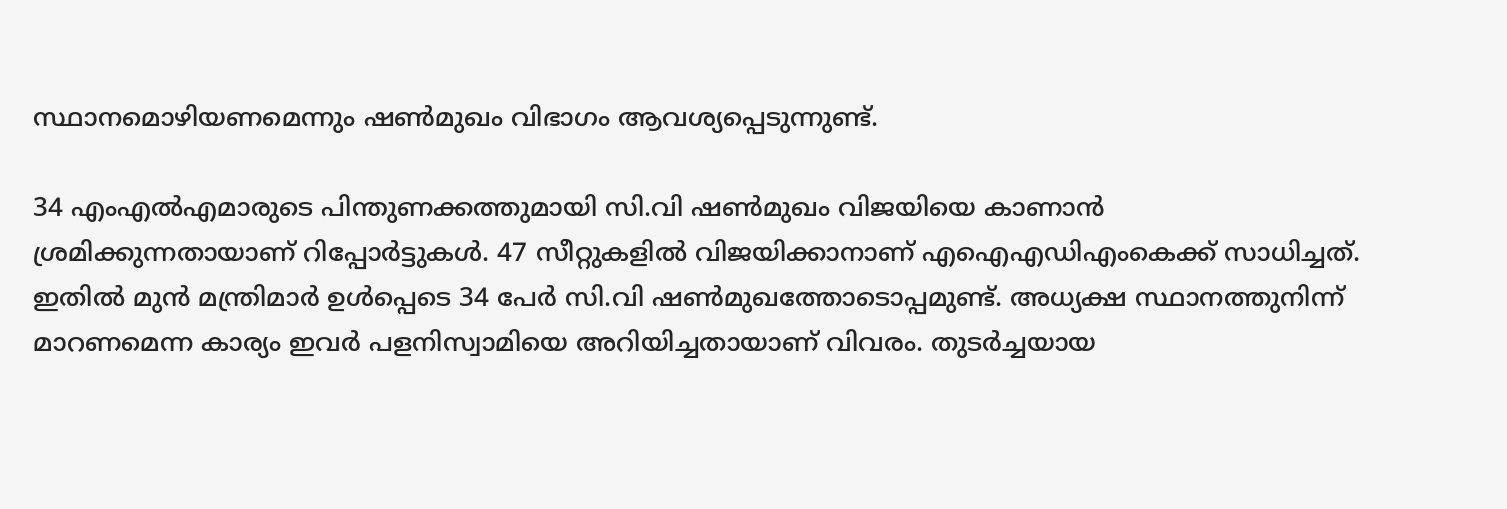സ്ഥാനമൊഴിയണമെന്നും ഷണ്‍മുഖം വിഭാഗം ആവശ്യപ്പെടുന്നുണ്ട്.

34 എംഎല്‍എമാരുടെ പിന്തുണക്കത്തുമായി സി.വി ഷണ്‍മുഖം വിജയിയെ കാണാന്‍ ശ്രമിക്കുന്നതായാണ് റിപ്പോര്‍ട്ടുകള്‍. 47 സീറ്റുകളില്‍ വിജയിക്കാനാണ് എഐഎഡിഎംകെക്ക് സാധിച്ചത്. ഇതില്‍ മുന്‍ മന്ത്രിമാര്‍ ഉള്‍പ്പെടെ 34 പേര്‍ സി.വി ഷണ്‍മുഖത്തോടൊപ്പമുണ്ട്. അധ്യക്ഷ സ്ഥാനത്തുനിന്ന് മാറണമെന്ന കാര്യം ഇവര്‍ പളനിസ്വാമിയെ അറിയിച്ചതായാണ് വിവരം. തുടര്‍ച്ചയായ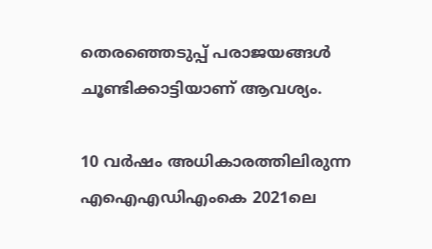തെരഞ്ഞെടുപ്പ് പരാജയങ്ങള്‍ ചൂണ്ടിക്കാട്ടിയാണ് ആവശ്യം.

10 വര്‍ഷം അധികാരത്തിലിരുന്ന എഐഎഡിഎംകെ 2021ലെ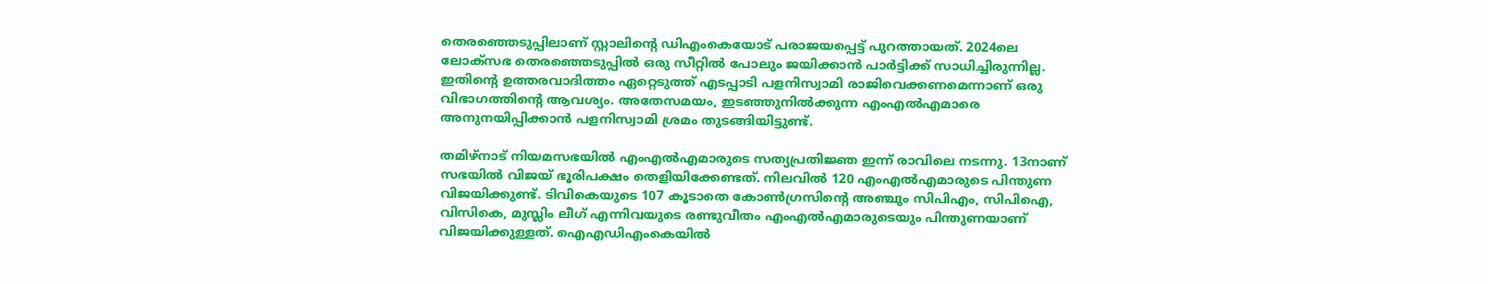തെരഞ്ഞെടുപ്പിലാണ് സ്റ്റാലിന്റെ ഡിഎംകെയോട് പരാജയപ്പെട്ട് പുറത്തായത്. 2024ലെ ലോക്‌സഭ തെരഞ്ഞെടുപ്പില്‍ ഒരു സീറ്റില്‍ പോലും ജയിക്കാന്‍ പാര്‍ട്ടിക്ക് സാധിച്ചിരുന്നില്ല. ഇതിന്റെ ഉത്തരവാദിത്തം ഏറ്റെടുത്ത് എടപ്പാടി പളനിസ്വാമി രാജിവെക്കണമെന്നാണ് ഒരു വിഭാഗത്തിന്റെ ആവശ്യം. അതേസമയം, ഇടഞ്ഞുനില്‍ക്കുന്ന എംഎല്‍എമാരെ അനുനയിപ്പിക്കാന്‍ പളനിസ്വാമി ശ്രമം തുടങ്ങിയിട്ടുണ്ട്.

തമിഴ്‌നാട് നിയമസഭയില്‍ എംഎല്‍എമാരുടെ സത്യപ്രതിജ്ഞ ഇന്ന് രാവിലെ നടന്നു. 13നാണ് സഭയില്‍ വിജയ് ഭൂരിപക്ഷം തെളിയിക്കേണ്ടത്. നിലവില്‍ 120 എംഎല്‍എമാരുടെ പിന്തുണ വിജയിക്കുണ്ട്. ടിവികെയുടെ 107 കൂടാതെ കോണ്‍ഗ്രസിന്റെ അഞ്ചും സിപിഎം, സിപിഐ, വിസികെ, മുസ്ലിം ലീഗ് എന്നിവയുടെ രണ്ടുവീതം എംഎല്‍എമാരുടെയും പിന്തുണയാണ് വിജയിക്കുള്ളത്. ഐഎഡിഎംകെയില്‍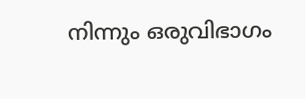നിന്നും ഒരുവിഭാഗം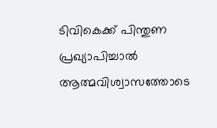ടിവികെക്ക് പിന്തുണ പ്രഖ്യാപിച്ചാല്‍ ആത്മവിശ്വാസത്തോടെ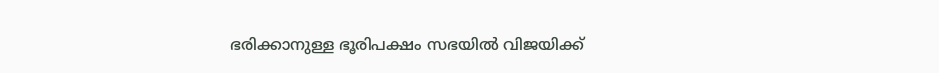ഭരിക്കാനുള്ള ഭൂരിപക്ഷം സഭയില്‍ വിജയിക്ക്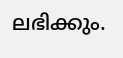ലഭിക്കും.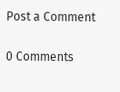Post a Comment

0 Comments